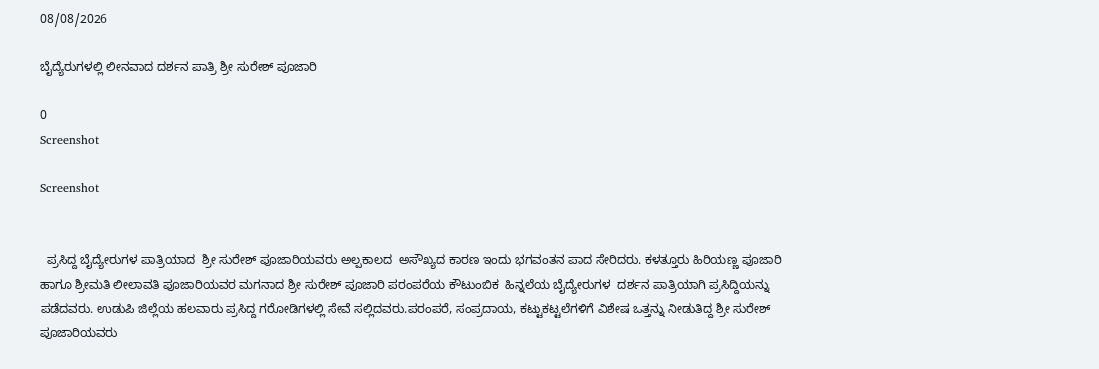08/08/2026

ಬೈದ್ಯೆರುಗಳಲ್ಲಿ ಲೀನವಾದ ದರ್ಶನ ಪಾತ್ರಿ ಶ್ರೀ ಸುರೇಶ್ ಪೂಜಾರಿ

0
Screenshot

Screenshot


  ಪ್ರಸಿದ್ದ ಬೈದ್ಯೇರುಗಳ ಪಾತ್ರಿಯಾದ  ಶ್ರೀ ಸುರೇಶ್ ಪೂಜಾರಿಯವರು ಅಲ್ಪಕಾಲದ  ಅಸೌಖ್ಯದ ಕಾರಣ ಇಂದು ಭಗವಂತನ ಪಾದ ಸೇರಿದರು. ಕಳತ್ತೂರು ಹಿರಿಯಣ್ಣ ಪೂಜಾರಿ ಹಾಗೂ ಶ್ರೀಮತಿ ಲೀಲಾವತಿ ಪೂಜಾರಿಯವರ ಮಗನಾದ ಶ್ರೀ ಸುರೇಶ್ ಪೂಜಾರಿ ಪರಂಪರೆಯ ಕೌಟುಂಬಿಕ  ಹಿನ್ನಲೆಯ ಬೈದ್ಯೇರುಗಳ  ದರ್ಶನ ಪಾತ್ರಿಯಾಗಿ ಪ್ರಸಿದ್ದಿಯನ್ನು ಪಡೆದವರು. ಉಡುಪಿ ಜಿಲ್ಲೆಯ ಹಲವಾರು ಪ್ರಸಿದ್ದ ಗರೋಡಿಗಳಲ್ಲಿ ಸೇವೆ ಸಲ್ಲಿದವರು.ಪರಂಪರೆ, ಸಂಪ್ರದಾಯ, ಕಟ್ಟುಕಟ್ಟಲೆಗಳಿಗೆ ವಿಶೇಷ ಒತ್ತನ್ನು ನೀಡುತಿದ್ದ ಶ್ರೀ ಸುರೇಶ್ ಪೂಜಾರಿಯವರು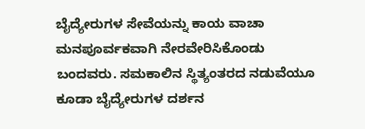ಬೈದ್ಯೇರುಗಳ ಸೇವೆಯನ್ನು ಕಾಯ ವಾಚಾ ಮನಪೂರ್ವಕವಾಗಿ ನೇರವೇರಿಸಿಕೊಂಡು ಬಂದವರು. ಸಮಕಾಲಿನ ಸ್ಥಿತ್ಯಂತರದ ನಡುವೆಯೂ ಕೂಡಾ ಬೈದ್ಯೇರುಗಳ ದರ್ಶನ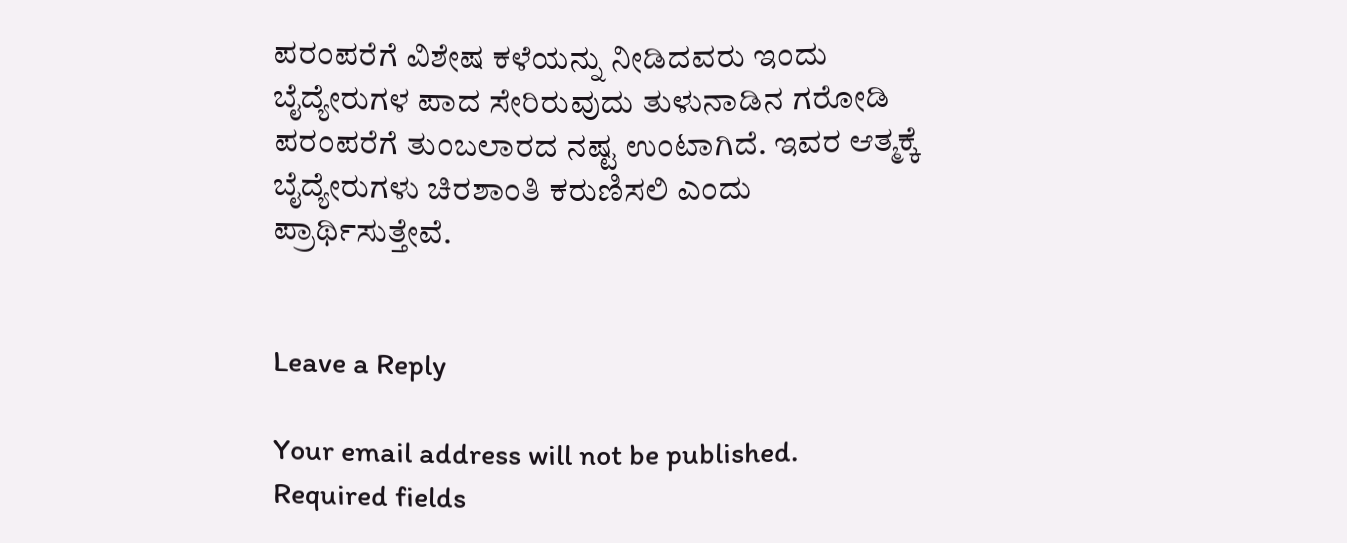ಪರಂಪರೆಗೆ ವಿಶೇಷ ಕಳೆಯನ್ನು ನೀಡಿದವರು ಇಂದು ಬೈದ್ಯೇರುಗಳ ಪಾದ ಸೇರಿರುವುದು ತುಳುನಾಡಿನ ಗರೋಡಿ ಪರಂಪರೆಗೆ ತುಂಬಲಾರದ ನಷ್ಟ ಉಂಟಾಗಿದೆ. ಇವರ ಆತ್ಮಕ್ಕೆ ಬೈದ್ಯೇರುಗಳು ಚಿರಶಾಂತಿ ಕರುಣಿಸಲಿ ಎಂದು ಪ್ರಾರ್ಥಿಸುತ್ತೇವೆ.


Leave a Reply

Your email address will not be published. Required fields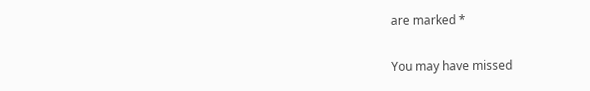are marked *

You may have missed